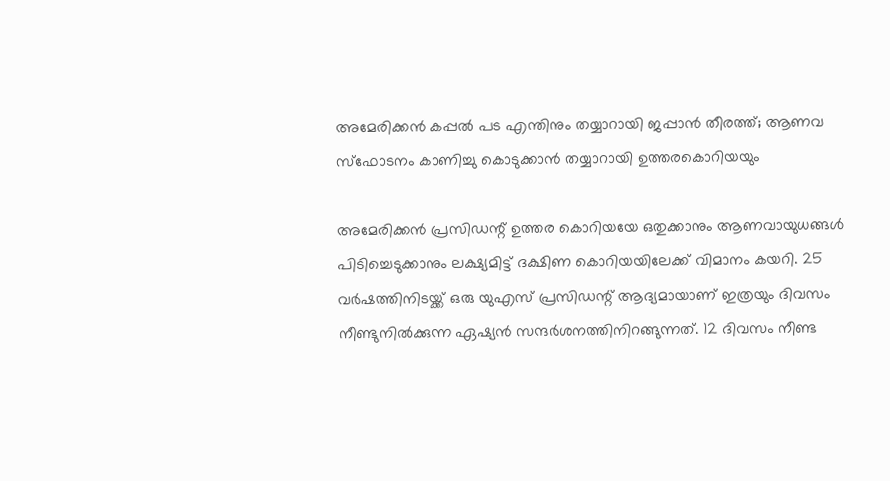അമേരിക്കൻ കപ്പൽ പട എന്തിനും തയ്യാറായി ജപ്പാൻ തീരത്ത്; ആണവ സ്ഫോടനം കാണിച്ചു കൊടുക്കാൻ തയ്യാറായി ഉത്തരകൊറിയയും

അമേരിക്കൻ പ്രസിഡന്റ് ഉത്തര കൊറിയയേ ഒതുക്കാനും ആണവായുധങ്ങൾ പിടിച്ചെടുക്കാനും ലക്ഷ്യമിട്ട് ദക്ഷിണ കൊറിയയിലേക്ക് വിമാനം കയറി. 25 വർഷത്തിനിടയ്ക്ക് ഒരു യുഎസ് പ്രസിഡന്റ് ആദ്യമായാണ് ഇത്രയും ദിവസം നീണ്ടുനിൽക്കുന്ന ഏഷ്യൻ സന്ദർശനത്തിനിറങ്ങുന്നത്. 12 ദിവസം നീണ്ട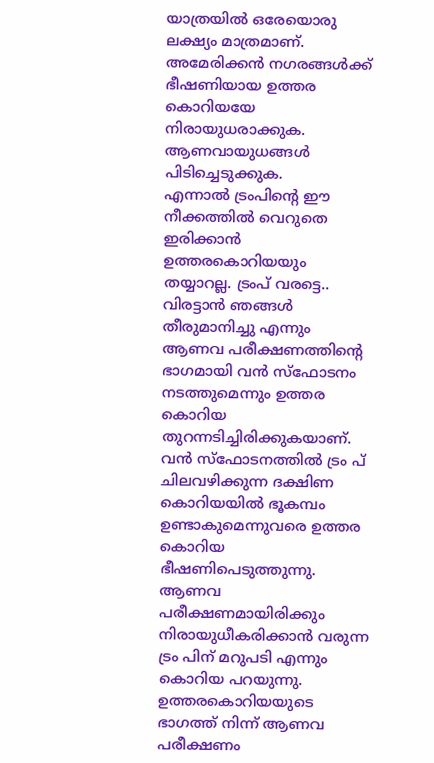യാത്രയിൽ ഒരേയൊരു ലക്ഷ്യം മാത്രമാണ്. അമേരിക്കൻ നഗരങ്ങൾക്ക് ഭീഷണിയായ ഉത്തര കൊറിയയേ നിരായുധരാക്കുക. ആണവായുധങ്ങൾ പിടിച്ചെടുക്കുക.
എന്നാൽ ട്രംപിന്റെ ഈ നീക്കത്തിൽ വെറുതെ ഇരിക്കാൻ ഉത്തരകൊറിയയും തയ്യാറല്ല. ട്രംപ് വരട്ടെ.. വിരട്ടാൻ ഞങ്ങൾ തീരുമാനിച്ചു എന്നും ആണവ പരീക്ഷണത്തിന്റെ ഭാഗമായി വൻ സ്ഫോടനം നടത്തുമെന്നും ഉത്തര കൊറിയ തുറന്നടിച്ചിരിക്കുകയാണ്. വൻ സ്ഫോടനത്തിൽ ട്രം പ് ചിലവഴിക്കുന്ന ദക്ഷിണ കൊറിയയിൽ ഭൂകമ്പം ഉണ്ടാകുമെന്നുവരെ ഉത്തര കൊറിയ ഭീഷണിപെടുത്തുന്നു. ആണവ പരീക്ഷണമായിരിക്കും നിരായുധീകരിക്കാൻ വരുന്ന ട്രം പിന് മറുപടി എന്നും കൊറിയ പറയുന്നു.
ഉത്തരകൊറിയയുടെ ഭാഗത്ത് നിന്ന് ആണവ പരീക്ഷണം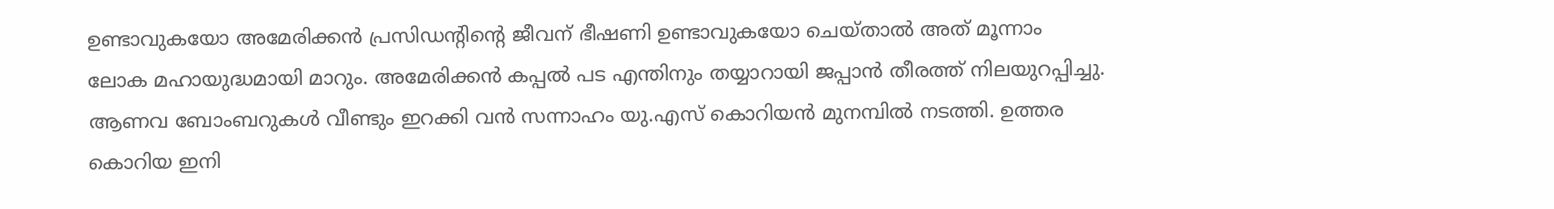ഉണ്ടാവുകയോ അമേരിക്കൻ പ്രസിഡന്റിന്റെ ജീവന് ഭീഷണി ഉണ്ടാവുകയോ ചെയ്താൽ അത് മൂന്നാം ലോക മഹായുദ്ധമായി മാറും. അമേരിക്കൻ കപ്പൽ പട എന്തിനും തയ്യാറായി ജപ്പാൻ തീരത്ത് നിലയുറപ്പിച്ചു.
ആണവ ബോംബറുകൾ വീണ്ടും ഇറക്കി വൻ സന്നാഹം യു.എസ് കൊറിയൻ മുനമ്പിൽ നടത്തി. ഉത്തര കൊറിയ ഇനി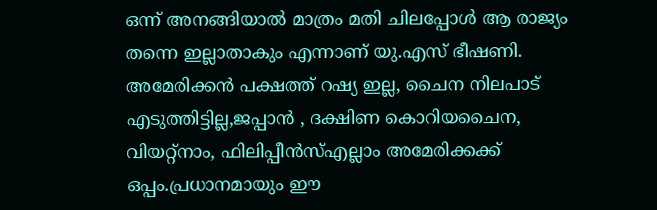ഒന്ന് അനങ്ങിയാൽ മാത്രം മതി ചിലപ്പോൾ ആ രാജ്യം തന്നെ ഇല്ലാതാകും എന്നാണ് യു.എസ് ഭീഷണി. അമേരിക്കൻ പക്ഷത്ത് റഷ്യ ഇല്ല, ചൈന നിലപാട് എടുത്തിട്ടില്ല,ജപ്പാൻ , ദക്ഷിണ കൊറിയചൈന, വിയറ്റ്നാം, ഫിലിപ്പീൻസ്എല്ലാം അമേരിക്കക്ക് ഒപ്പം.പ്രധാനമായും ഈ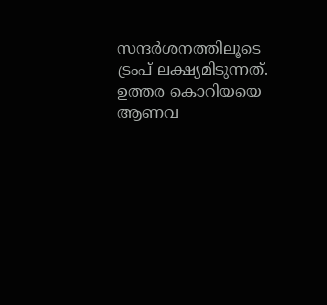സന്ദർശനത്തിലൂടെ ട്രംപ് ലക്ഷ്യമിടുന്നത്. ഉത്തര കൊറിയയെ ആണവ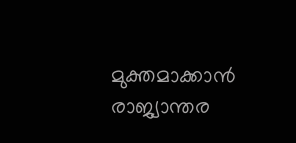മുക്തമാക്കാൻ രാജ്യാന്തര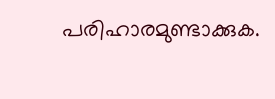പരിഹാരമുണ്ടാക്കുക.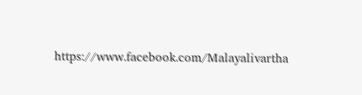https://www.facebook.com/Malayalivartha